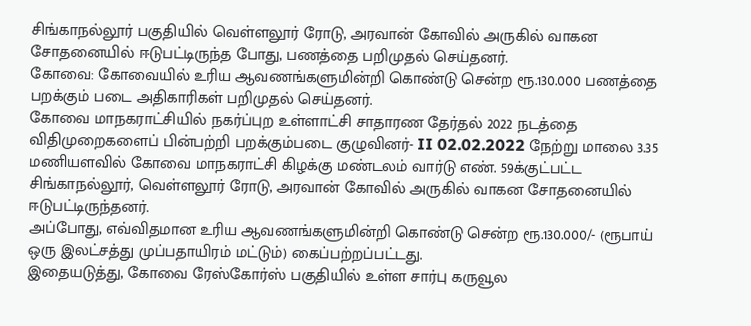சிங்காநல்லூர் பகுதியில் வெள்ளலூர் ரோடு, அரவான் கோவில் அருகில் வாகன சோதனையில் ஈடுபட்டிருந்த போது, பணத்தை பறிமுதல் செய்தனர்.
கோவை: கோவையில் உரிய ஆவணங்களுமின்றி கொண்டு சென்ற ரூ.130.000 பணத்தை பறக்கும் படை அதிகாரிகள் பறிமுதல் செய்தனர்.
கோவை மாநகராட்சியில் நகர்ப்புற உள்ளாட்சி சாதாரண தேர்தல் 2022 நடத்தை விதிமுறைகளைப் பின்பற்றி பறக்கும்படை குழுவினர்- II 02.02.2022 நேற்று மாலை 3.35 மணியளவில் கோவை மாநகராட்சி கிழக்கு மண்டலம் வார்டு எண். 59க்குட்பட்ட சிங்காநல்லூர், வெள்ளலூர் ரோடு, அரவான் கோவில் அருகில் வாகன சோதனையில் ஈடுபட்டிருந்தனர்.
அப்போது, எவ்விதமான உரிய ஆவணங்களுமின்றி கொண்டு சென்ற ரூ.130.000/- (ரூபாய் ஒரு இலட்சத்து முப்பதாயிரம் மட்டும்) கைப்பற்றப்பட்டது.
இதையடுத்து, கோவை ரேஸ்கோர்ஸ் பகுதியில் உள்ள சார்பு கருவூல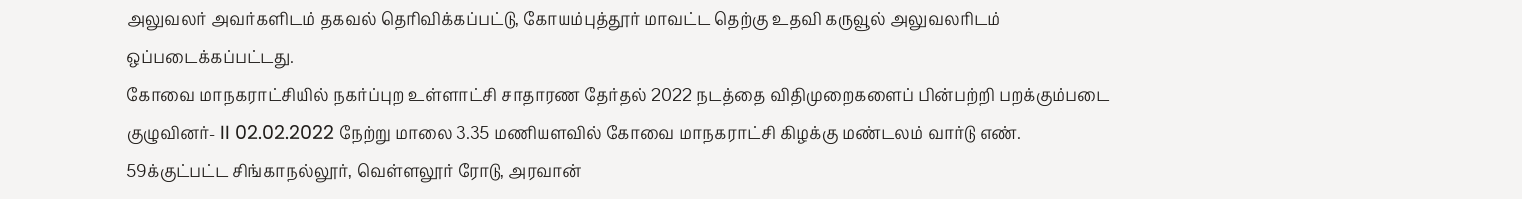அலுவலர் அவர்களிடம் தகவல் தெரிவிக்கப்பட்டு, கோயம்புத்தூர் மாவட்ட தெற்கு உதவி கருவூல் அலுவலரிடம் ஒப்படைக்கப்பட்டது.
கோவை மாநகராட்சியில் நகர்ப்புற உள்ளாட்சி சாதாரண தேர்தல் 2022 நடத்தை விதிமுறைகளைப் பின்பற்றி பறக்கும்படை குழுவினர்- II 02.02.2022 நேற்று மாலை 3.35 மணியளவில் கோவை மாநகராட்சி கிழக்கு மண்டலம் வார்டு எண். 59க்குட்பட்ட சிங்காநல்லூர், வெள்ளலூர் ரோடு, அரவான்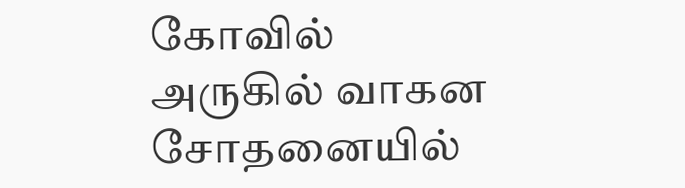கோவில் அருகில் வாகன சோதனையில்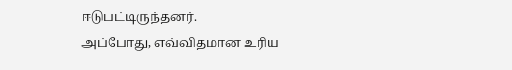ஈடுபட்டிருந்தனர்.
அப்போது, எவ்விதமான உரிய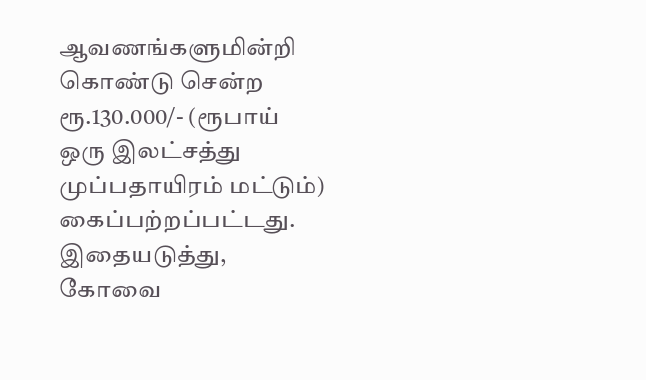ஆவணங்களுமின்றி கொண்டு சென்ற ரூ.130.000/- (ரூபாய் ஒரு இலட்சத்து முப்பதாயிரம் மட்டும்) கைப்பற்றப்பட்டது.
இதையடுத்து, கோவை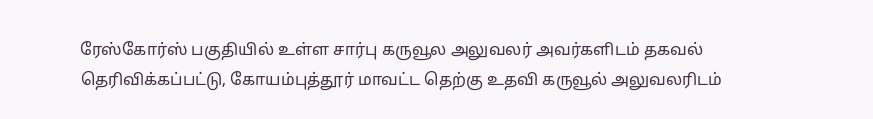ரேஸ்கோர்ஸ் பகுதியில் உள்ள சார்பு கருவூல அலுவலர் அவர்களிடம் தகவல் தெரிவிக்கப்பட்டு, கோயம்புத்தூர் மாவட்ட தெற்கு உதவி கருவூல் அலுவலரிடம்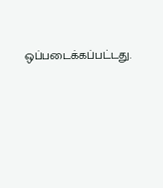ஒப்படைக்கப்பட்டது.